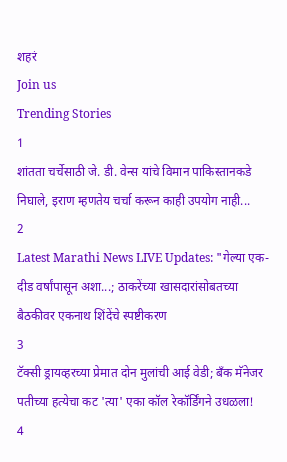शहरं
Join us
Trending Stories
1
शांतता चर्चेसाठी जे. डी. वेन्स यांचे विमान पाकिस्तानकडे निघाले, इराण म्हणतेय चर्चा करून काही उपयोग नाही...
2
Latest Marathi News LIVE Updates: "गेल्या एक-दीड वर्षांपासून अशा...; ठाकरेंच्या खासदारांसोबतच्या बैठकीवर एकनाथ शिंदेंचे स्पष्टीकरण
3
टॅक्सी ड्रायव्हरच्या प्रेमात दोन मुलांची आई वेडी; बँक मॅनेजर पतीच्या हत्येचा कट 'त्या' एका कॉल रेकॉर्डिंगने उधळला!
4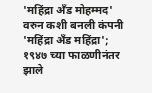'महिंद्रा अँड मोहम्मद' वरुन कशी बनली कंपनी 'महिंद्रा अँड महिंद्रा'; १९४७ च्या फाळणीनंतर झाले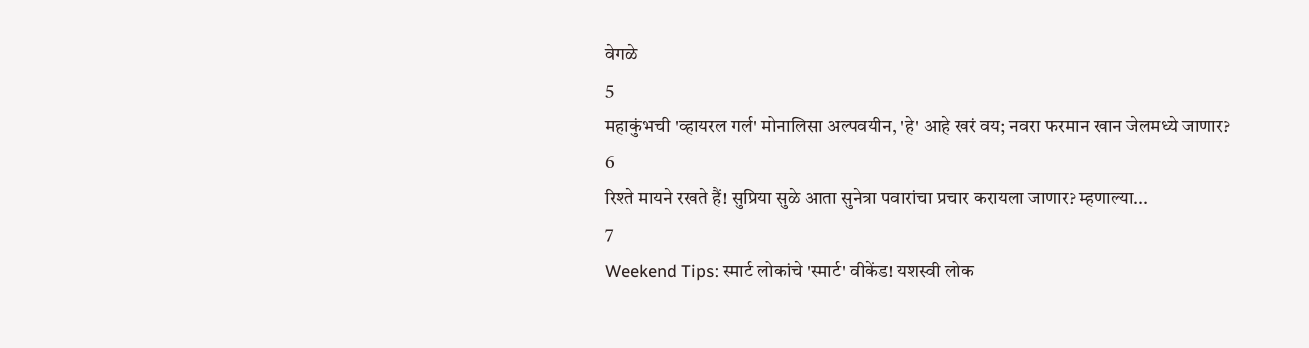वेगळे
5
महाकुंभची 'व्हायरल गर्ल' मोनालिसा अल्पवयीन, 'हे' आहे खरं वय; नवरा फरमान खान जेलमध्ये जाणार?
6
रिश्ते मायने रखते हैं! सुप्रिया सुळे आता सुनेत्रा पवारांचा प्रचार करायला जाणार? म्हणाल्या...
7
Weekend Tips: स्मार्ट लोकांचे 'स्मार्ट' वीकेंड! यशस्वी लोक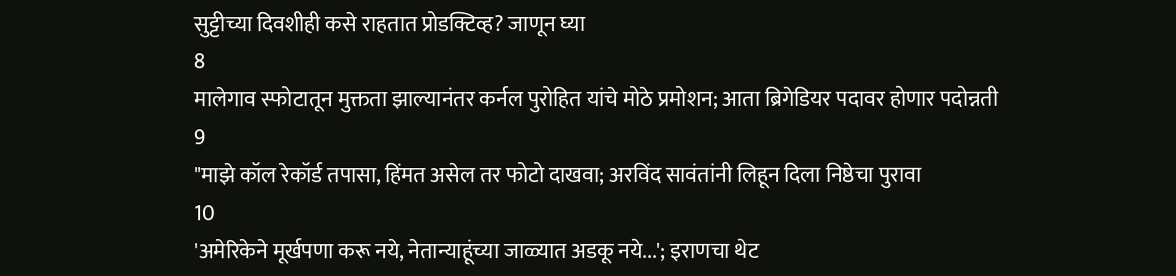सुट्टीच्या दिवशीही कसे राहतात प्रोडक्टिव्ह? जाणून घ्या
8
मालेगाव स्फोटातून मुक्तता झाल्यानंतर कर्नल पुरोहित यांचे मोठे प्रमोशन; आता ब्रिगेडियर पदावर होणार पदोन्नती
9
"माझे कॉल रेकॉर्ड तपासा, हिंमत असेल तर फोटो दाखवा; अरविंद सावंतांनी लिहून दिला निष्ठेचा पुरावा
10
'अमेरिकेने मूर्खपणा करू नये, नेतान्याहूंच्या जाळ्यात अडकू नये...'; इराणचा थेट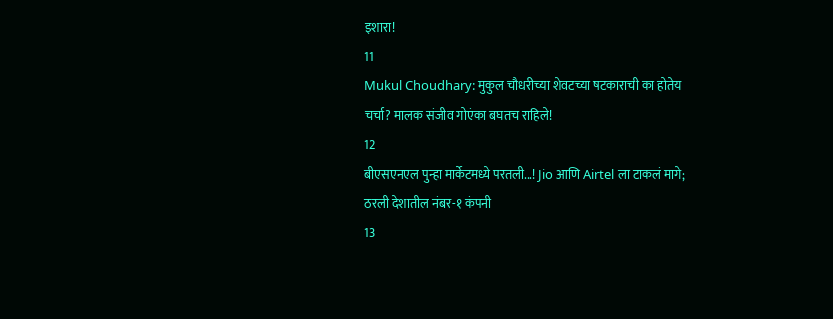इशारा!
11
Mukul Choudhary: मुकुल चौधरीच्या शेवटच्या षटकाराची का होतेय चर्चा? मालक संजीव गोएंका बघतच राहिले!
12
बीएसएनएल पुन्हा मार्केटमध्ये परतली...! Jio आणि Airtel ला टाकलं मागे; ठरली देशातील नंबर-१ कंपनी
13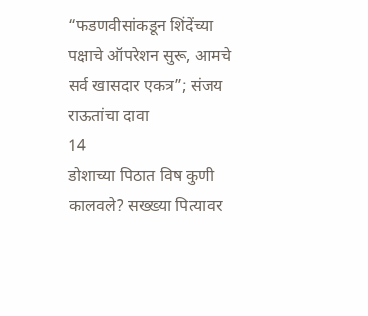“फडणवीसांकडून शिंदेंच्या पक्षाचे ऑपरेशन सुरू, आमचे सर्व खासदार एकत्र”; संजय राऊतांचा दावा
14
डोशाच्या पिठात विष कुणी कालवले? सख्ख्या पित्यावर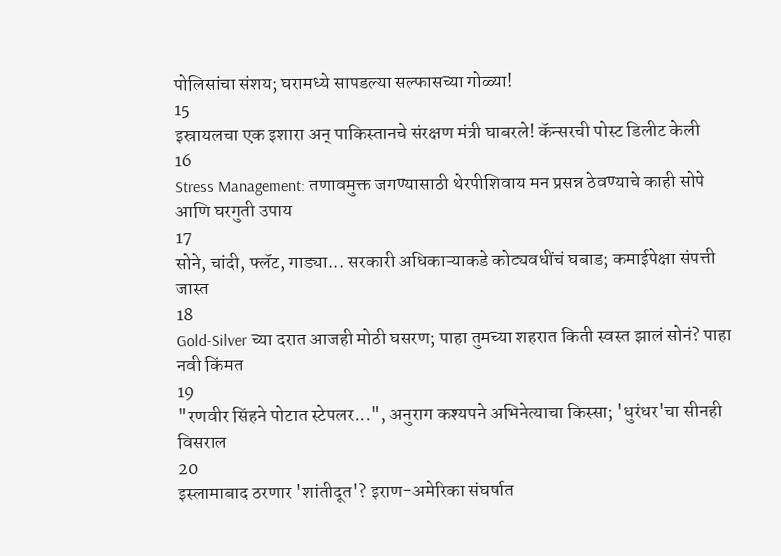पोलिसांचा संशय; घरामध्ये सापडल्या सल्फासच्या गोळ्या!
15
इस्रायलचा एक इशारा अन् पाकिस्तानचे संरक्षण मंत्री घाबरले! कॅन्सरची पोस्ट डिलीट केली
16
Stress Management: तणावमुक्त जगण्यासाठी थेरपीशिवाय मन प्रसन्न ठेवण्याचे काही सोपे आणि घरगुती उपाय
17
सोने, चांदी, फ्लॅट, गाड्या... सरकारी अधिकाऱ्याकडे कोट्यवधींचं घबाड; कमाईपेक्षा संपत्ती जास्त
18
Gold-Silver च्या दरात आजही मोठी घसरण; पाहा तुमच्या शहरात किती स्वस्त झालं सोनं? पाहा नवी किंमत
19
"रणवीर सिंहने पोटात स्टेपलर...", अनुराग कश्यपने अभिनेत्याचा किस्सा; 'धुरंधर'चा सीनही विसराल
20
इस्लामाबाद ठरणार 'शांतीदूत'? इराण-अमेरिका संघर्षात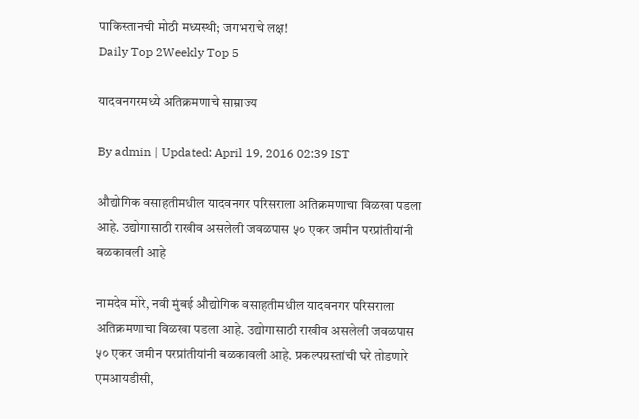पाकिस्तानची मोठी मध्यस्थी; जगभराचे लक्ष!
Daily Top 2Weekly Top 5

यादवनगरमध्ये अतिक्रमणाचे साम्राज्य

By admin | Updated: April 19, 2016 02:39 IST

औद्योगिक वसाहतीमधील यादवनगर परिसराला अतिक्रमणाचा विळखा पडला आहे. उद्योगासाठी राखीव असलेली जवळपास ५० एकर जमीन परप्रांतीयांनी बळकावली आहे

नामदेव मोरे, नवी मुंबई औद्योगिक वसाहतीमधील यादवनगर परिसराला अतिक्रमणाचा विळखा पडला आहे. उद्योगासाठी राखीव असलेली जवळपास ५० एकर जमीन परप्रांतीयांनी बळकावली आहे. प्रकल्पग्रस्तांची घरे तोडणारे एमआयडीसी,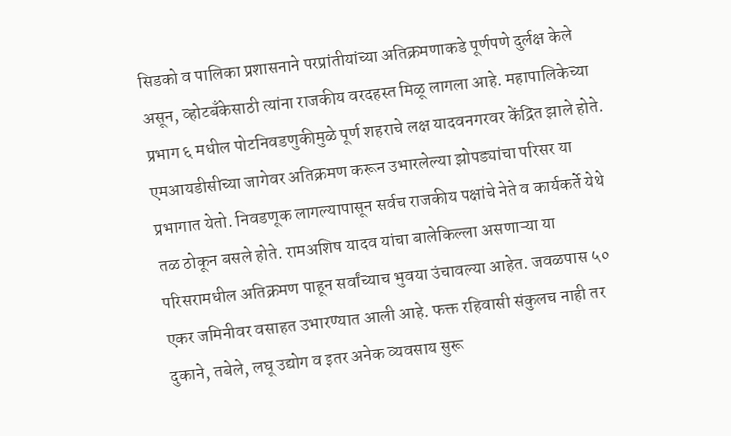सिडको व पालिका प्रशासनाने परप्रांतीयांच्या अतिक्रमणाकडे पूर्णपणे दुर्लक्ष केले असून, व्होटबँकेसाठी त्यांना राजकीय वरदहस्त मिळू लागला आहे. महापालिकेच्या प्रभाग ६ मधील पोटनिवडणुकीमुळे पूर्ण शहराचे लक्ष यादवनगरवर केंद्रित झाले होते. एमआयडीसीच्या जागेवर अतिक्रमण करून उभारलेल्या झोपड्यांचा परिसर या प्रभागात येतो. निवडणूक लागल्यापासून सर्वच राजकीय पक्षांचे नेते व कार्यकर्ते येथे तळ ठोकून बसले होते. रामअशिष यादव यांचा बालेकिल्ला असणाऱ्या या परिसरामधील अतिक्रमण पाहून सर्वांच्याच भुवया उंचावल्या आहेत. जवळपास ५० एकर जमिनीवर वसाहत उभारण्यात आली आहे. फक्त रहिवासी संकुलच नाही तर दुकाने, तबेले, लघू उद्योग व इतर अनेक व्यवसाय सुरू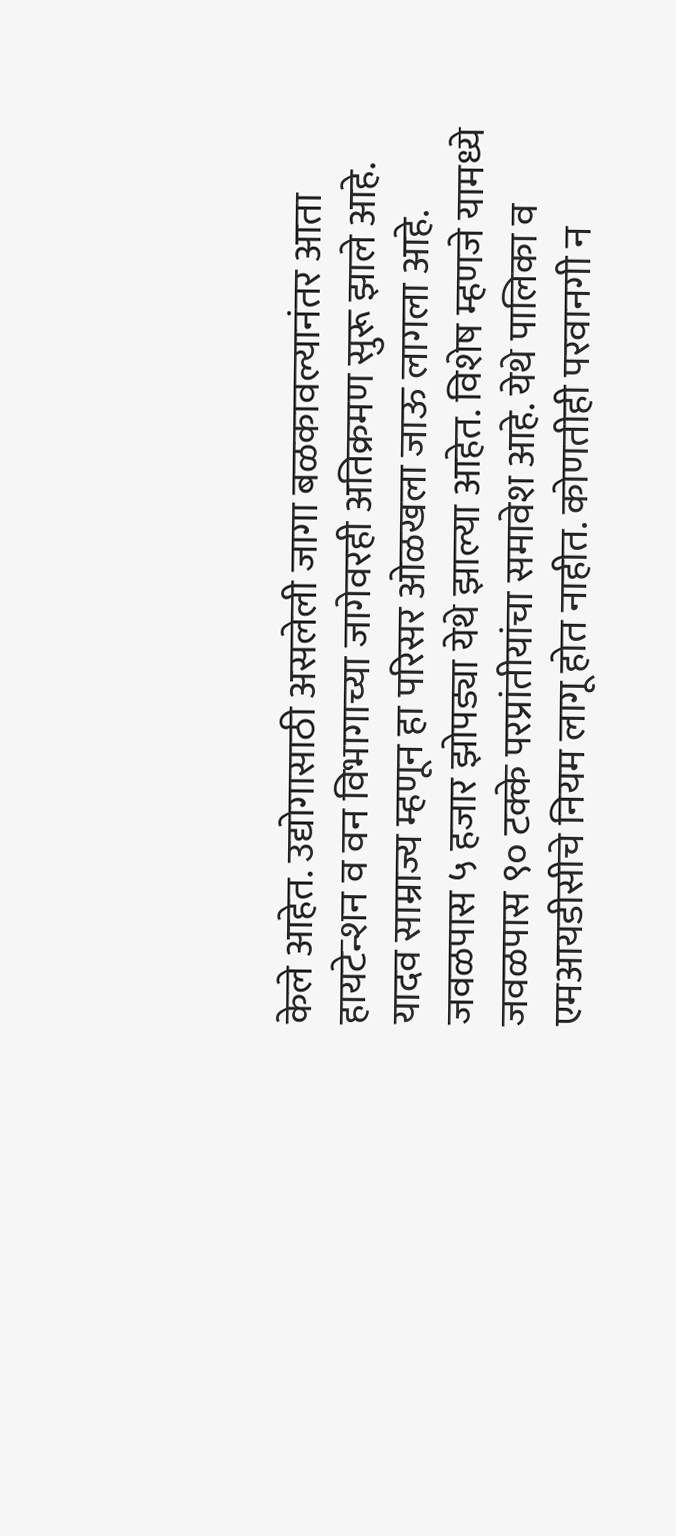केले आहेत. उद्योगासाठी असलेली जागा बळकावल्यानंतर आता हायटेन्शन व वन विभागाच्या जागेवरही अतिक्रमण सुरू झाले आहे. यादव साम्राज्य म्हणून हा परिसर ओळखला जाऊ लागला आहे. जवळपास ५ हजार झोपड्या येथे झाल्या आहेत. विशेष म्हणजे यामध्ये जवळपास ९० टक्के परप्रांतीयांचा समावेश आहे. येथे पालिका व एमआयडीसीचे नियम लागू होत नाहीत. कोणतीही परवानगी न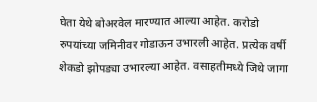घेता येथे बोअरवेल मारण्यात आल्या आहेत. करोडो रुपयांच्या जमिनीवर गोडाऊन उभारली आहेत. प्रत्येक वर्षी शेकडो झोपड्या उभारल्या आहेत. वसाहतीमध्ये जिथे जागा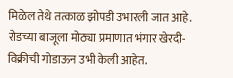मिळेल तेथे तत्काळ झोपडी उभारली जात आहे. रोडच्या बाजूला मोठ्या प्रमाणात भंगार खेरदी-विक्रीची गोडाऊन उभी केली आहेत.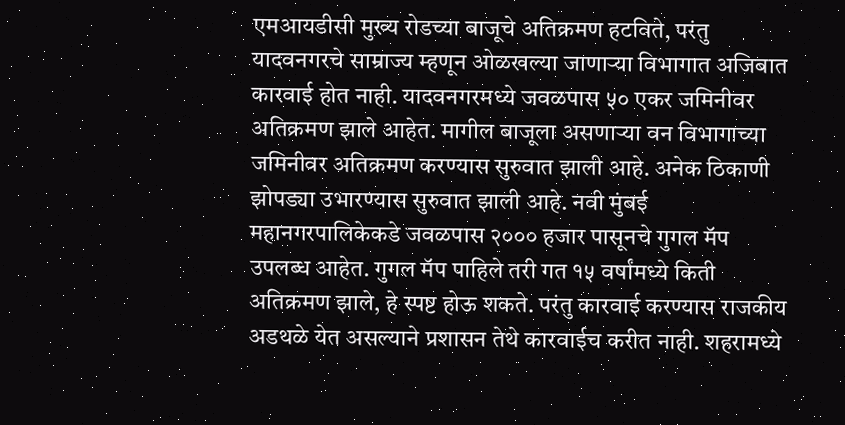एमआयडीसी मुख्य रोडच्या बाजूचे अतिक्रमण हटविते, परंतु यादवनगरचे साम्राज्य म्हणून ओळखल्या जाणाऱ्या विभागात अजिबात कारवाई होत नाही. यादवनगरमध्ये जवळपास ५० एकर जमिनीवर अतिक्रमण झाले आहेत. मागील बाजूला असणाऱ्या वन विभागाच्या जमिनीवर अतिक्रमण करण्यास सुरुवात झाली आहे. अनेक ठिकाणी झोपड्या उभारण्यास सुरुवात झाली आहे. नवी मुंबई महानगरपालिकेकडे जवळपास २००० हजार पासूनचे गुगल मॅप उपलब्ध आहेत. गुगल मॅप पाहिले तरी गत १५ वर्षांमध्ये किती अतिक्रमण झाले, हे स्पष्ट होऊ शकते. परंतु कारवाई करण्यास राजकीय अडथळे येत असल्याने प्रशासन तेथे कारवाईच करीत नाही. शहरामध्ये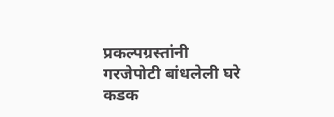प्रकल्पग्रस्तांनी गरजेपोटी बांधलेली घरे कडक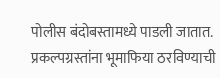पोलीस बंदोबस्तामध्ये पाडली जातात. प्रकल्पग्रस्तांना भूमाफिया ठरविण्याची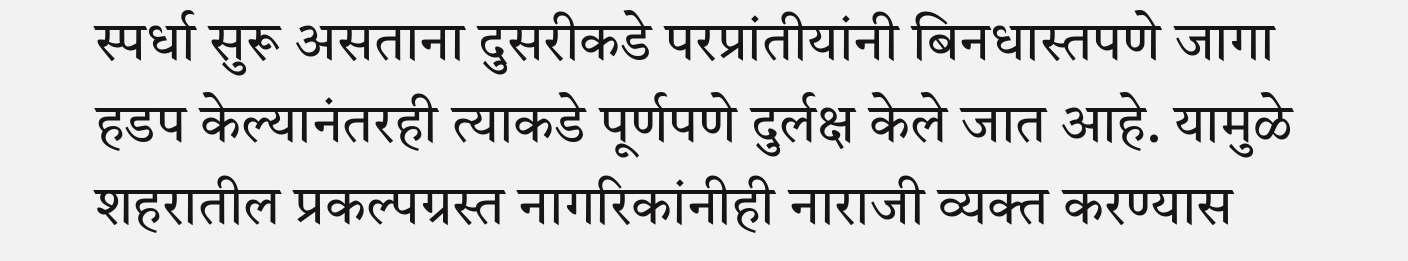स्पर्धा सुरू असताना दुसरीकडे परप्रांतीयांनी बिनधास्तपणे जागा हडप केल्यानंतरही त्याकडे पूर्णपणे दुर्लक्ष केले जात आहे. यामुळे शहरातील प्रकल्पग्रस्त नागरिकांनीही नाराजी व्यक्त करण्यास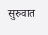सुरुवात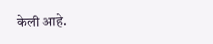केली आहे.